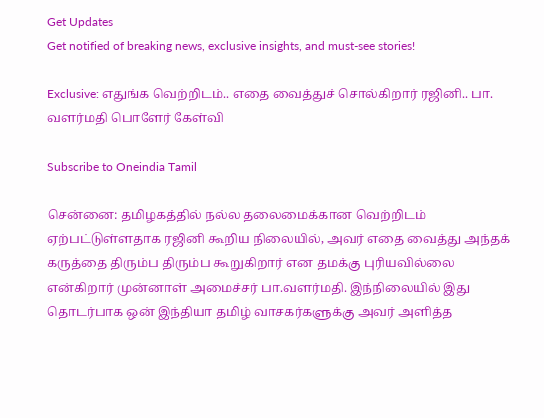Get Updates
Get notified of breaking news, exclusive insights, and must-see stories!

Exclusive: எதுங்க வெற்றிடம்.. எதை வைத்துச் சொல்கிறார் ரஜினி.. பா. வளர்மதி பொளேர் கேள்வி

Subscribe to Oneindia Tamil

சென்னை: தமிழகத்தில் நல்ல தலைமைக்கான வெற்றிடம் ஏற்பட்டுள்ளதாக ரஜினி கூறிய நிலையில், அவர் எதை வைத்து அந்தக் கருத்தை திரும்ப திரும்ப கூறுகிறார் என தமக்கு புரியவில்லை என்கிறார் முன்னாள் அமைச்சர் பா.வளர்மதி. இந்நிலையில் இது தொடர்பாக ஒன் இந்தியா தமிழ் வாசகர்களுக்கு அவர் அளித்த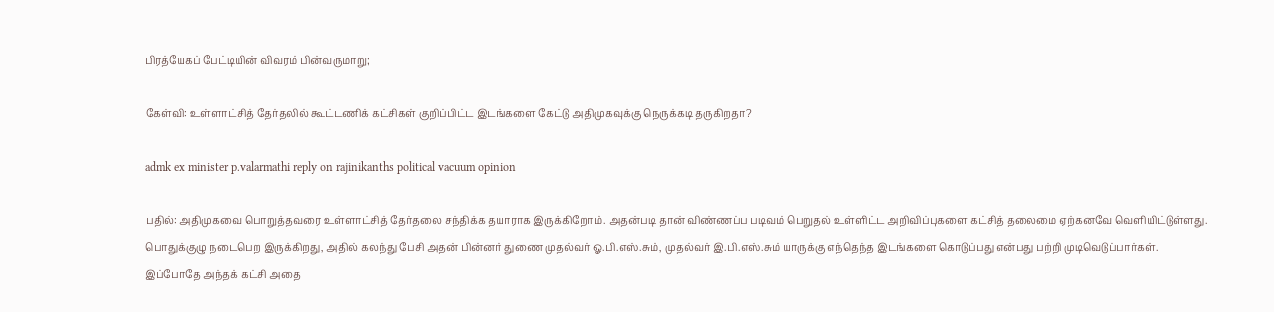பிரத்யேகப் பேட்டியின் விவரம் பின்வருமாறு;

கேள்வி: உள்ளாட்சித் தேர்தலில் கூட்டணிக் கட்சிகள் குறிப்பிட்ட இடங்களை கேட்டு அதிமுகவுக்கு நெருக்கடி தருகிறதா?

admk ex minister p.valarmathi reply on rajinikanths political vacuum opinion

பதில்: அதிமுகவை பொறுத்தவரை உள்ளாட்சித் தேர்தலை சந்திக்க தயாராக இருக்கிறோம். அதன்படி தான் விண்ணப்ப படிவம் பெறுதல் உள்ளிட்ட அறிவிப்புகளை கட்சித் தலைமை ஏற்கனவே வெளியிட்டுள்ளது. பொதுக்குழு நடைபெற இருக்கிறது, அதில் கலந்து பேசி அதன் பின்னர் துணை முதல்வர் ஓ.பி.எஸ்.சும், முதல்வர் இ.பி.எஸ்.சும் யாருக்கு எந்தெந்த இடங்களை கொடுப்பது என்பது பற்றி முடிவெடுப்பார்கள். இப்போதே அந்தக் கட்சி அதை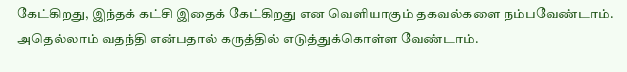கேட்கிறது, இந்தக் கட்சி இதைக் கேட்கிறது என வெளியாகும் தகவல்களை நம்பவேண்டாம். அதெல்லாம் வதந்தி என்பதால் கருத்தில் எடுத்துக்கொள்ள வேண்டாம்.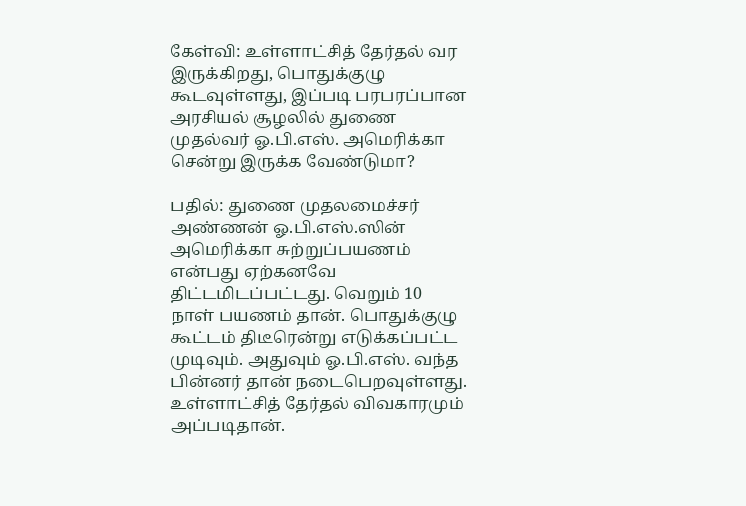கேள்வி: உள்ளாட்சித் தேர்தல் வர இருக்கிறது, பொதுக்குழு கூடவுள்ளது, இப்படி பரபரப்பான அரசியல் சூழலில் துணை முதல்வர் ஓ.பி.எஸ். அமெரிக்கா சென்று இருக்க வேண்டுமா?

பதில்: துணை முதலமைச்சர் அண்ணன் ஓ.பி.எஸ்.ஸின் அமெரிக்கா சுற்றுப்பயணம் என்பது ஏற்கனவே திட்டமிடப்பட்டது. வெறும் 10 நாள் பயணம் தான். பொதுக்குழு கூட்டம் திடீரென்று எடுக்கப்பட்ட முடிவும். அதுவும் ஓ.பி.எஸ். வந்த பின்னர் தான் நடைபெறவுள்ளது. உள்ளாட்சித் தேர்தல் விவகாரமும் அப்படிதான்.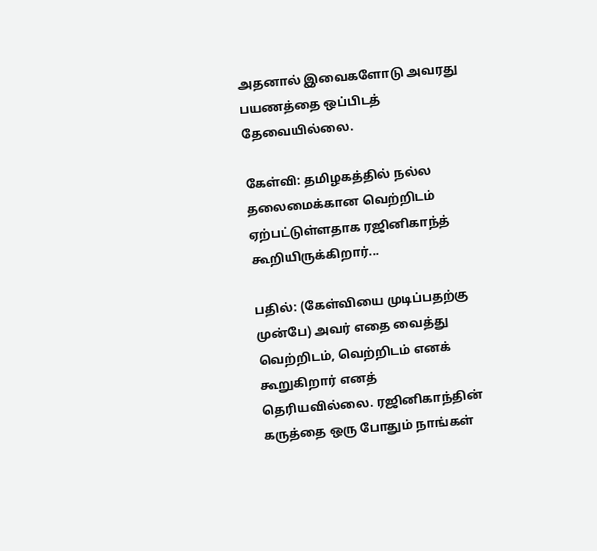அதனால் இவைகளோடு அவரது பயணத்தை ஒப்பிடத் தேவையில்லை.

கேள்வி: தமிழகத்தில் நல்ல தலைமைக்கான வெற்றிடம் ஏற்பட்டுள்ளதாக ரஜினிகாந்த் கூறியிருக்கிறார்...

பதில்: (கேள்வியை முடிப்பதற்கு முன்பே) அவர் எதை வைத்து வெற்றிடம், வெற்றிடம் எனக் கூறுகிறார் எனத் தெரியவில்லை. ரஜினிகாந்தின் கருத்தை ஒரு போதும் நாங்கள்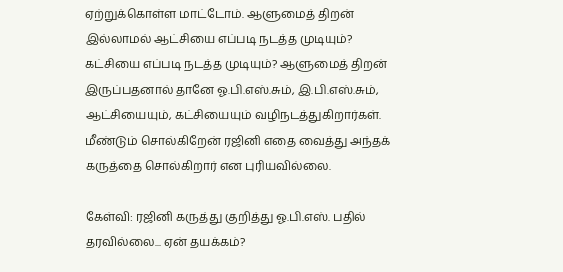ஏற்றுக்கொள்ள மாட்டோம். ஆளுமைத் திறன் இல்லாமல் ஆட்சியை எப்படி நடத்த முடியும்? கட்சியை எப்படி நடத்த முடியும்? ஆளுமைத் திறன் இருப்பதனால் தானே ஓ.பி.எஸ்.சும், இ.பி.எஸ்.சும், ஆட்சியையும், கட்சியையும் வழிநடத்துகிறார்கள். மீண்டும் சொல்கிறேன் ரஜினி எதை வைத்து அந்தக் கருத்தை சொல்கிறார் என புரியவில்லை.

கேள்வி: ரஜினி கருத்து குறித்து ஓ.பி.எஸ். பதில் தரவில்லை... ஏன் தயக்கம்?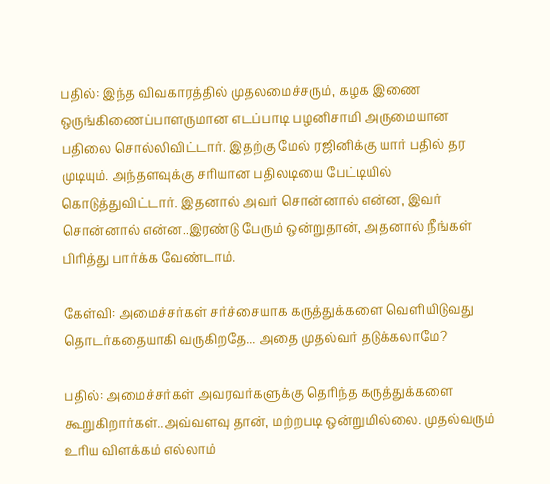பதில்: இந்த விவகாரத்தில் முதலமைச்சரும், கழக இணை ஒருங்கிணைப்பாளருமான எடப்பாடி பழனிசாமி அருமையான பதிலை சொல்லிவிட்டார். இதற்கு மேல் ரஜினிக்கு யார் பதில் தர முடியும். அந்தளவுக்கு சரியான பதிலடியை பேட்டியில் கொடுத்துவிட்டார். இதனால் அவர் சொன்னால் என்ன, இவர் சொன்னால் என்ன..இரண்டு பேரும் ஒன்றுதான், அதனால் நீங்கள் பிரித்து பார்க்க வேண்டாம்.

கேள்வி: அமைச்சர்கள் சர்ச்சையாக கருத்துக்களை வெளியிடுவது தொடர்கதையாகி வருகிறதே... அதை முதல்வர் தடுக்கலாமே?

பதில்: அமைச்சர்கள் அவரவர்களுக்கு தெரிந்த கருத்துக்களை கூறுகிறார்கள்..அவ்வளவு தான், மற்றபடி ஒன்றுமில்லை. முதல்வரும் உரிய விளக்கம் எல்லாம்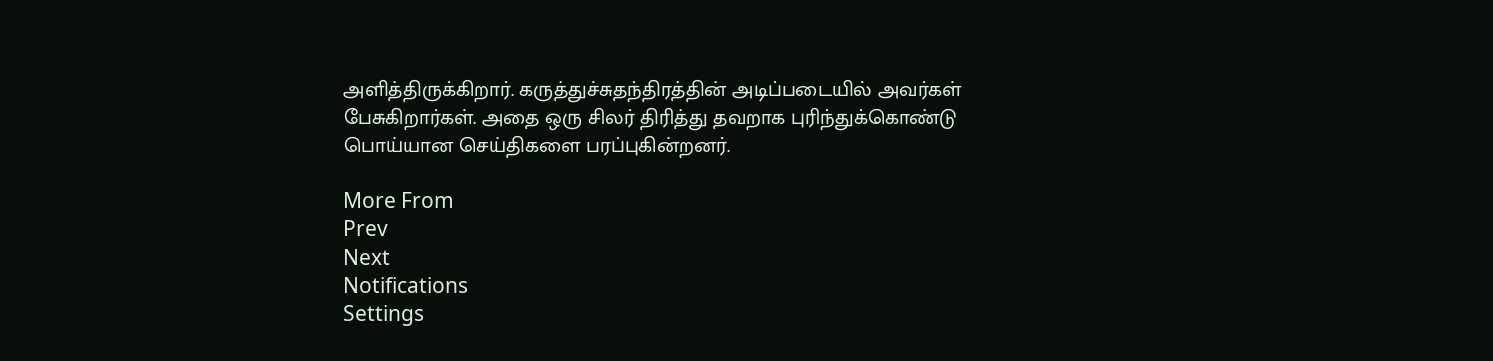அளித்திருக்கிறார். கருத்துச்சுதந்திரத்தின் அடிப்படையில் அவர்கள் பேசுகிறார்கள். அதை ஒரு சிலர் திரித்து தவறாக புரிந்துக்கொண்டு பொய்யான செய்திகளை பரப்புகின்றனர்.

More From
Prev
Next
Notifications
Settings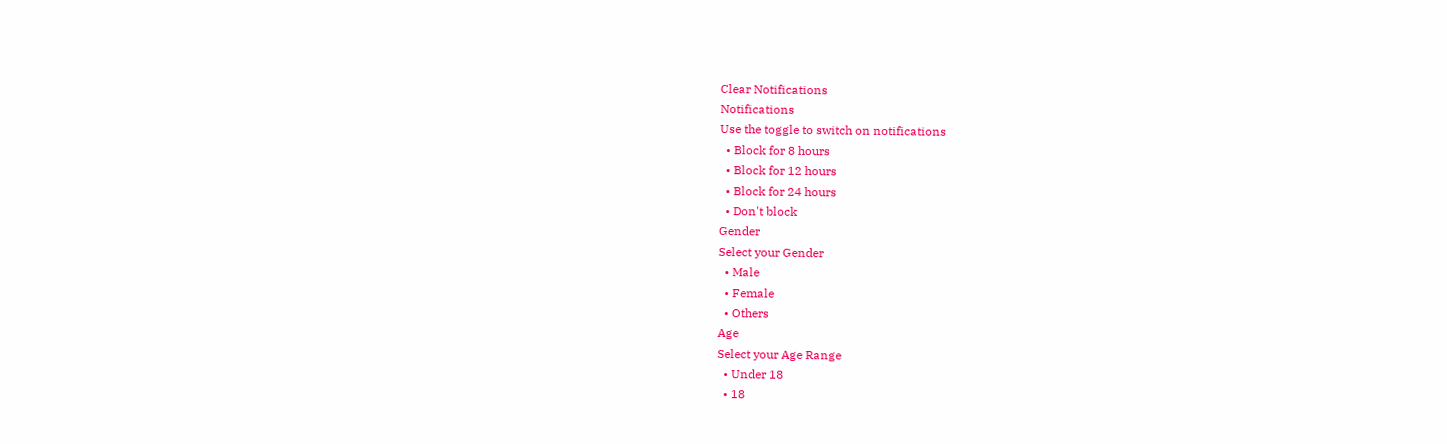Clear Notifications
Notifications
Use the toggle to switch on notifications
  • Block for 8 hours
  • Block for 12 hours
  • Block for 24 hours
  • Don't block
Gender
Select your Gender
  • Male
  • Female
  • Others
Age
Select your Age Range
  • Under 18
  • 18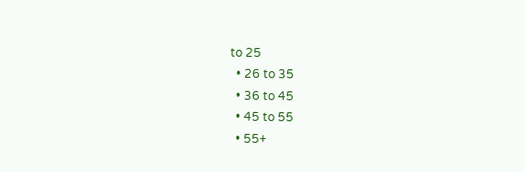to 25
  • 26 to 35
  • 36 to 45
  • 45 to 55
  • 55+